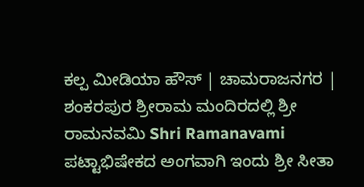ಕಲ್ಪ ಮೀಡಿಯಾ ಹೌಸ್ | ಚಾಮರಾಜನಗರ |
ಶಂಕರಪುರ ಶ್ರೀರಾಮ ಮಂದಿರದಲ್ಲಿ ಶ್ರೀ ರಾಮನವಮಿ Shri Ramanavami ಪಟ್ಟಾಭಿಷೇಕದ ಅಂಗವಾಗಿ ಇಂದು ಶ್ರೀ ಸೀತಾ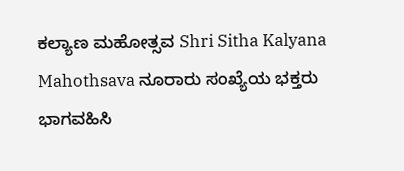ಕಲ್ಯಾಣ ಮಹೋತ್ಸವ Shri Sitha Kalyana Mahothsava ನೂರಾರು ಸಂಖ್ಯೆಯ ಭಕ್ತರು ಭಾಗವಹಿಸಿ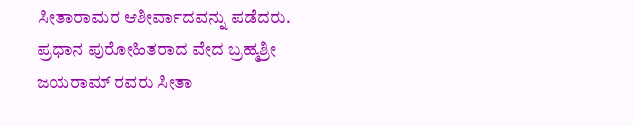ಸೀತಾರಾಮರ ಆಶೀರ್ವಾದವನ್ನು ಪಡೆದರು.
ಪ್ರಧಾನ ಪುರೋಹಿತರಾದ ವೇದ ಬ್ರಹ್ಮಶ್ರೀ ಜಯರಾಮ್ ರವರು ಸೀತಾ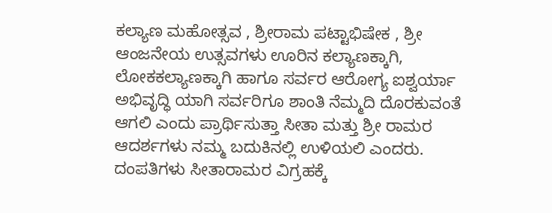ಕಲ್ಯಾಣ ಮಹೋತ್ಸವ , ಶ್ರೀರಾಮ ಪಟ್ಟಾಭಿಷೇಕ , ಶ್ರೀ ಆಂಜನೇಯ ಉತ್ಸವಗಳು ಊರಿನ ಕಲ್ಯಾಣಕ್ಕಾಗಿ, ಲೋಕಕಲ್ಯಾಣಕ್ಕಾಗಿ ಹಾಗೂ ಸರ್ವರ ಆರೋಗ್ಯ ಐಶ್ವರ್ಯಾ ಅಭಿವೃದ್ಧಿ ಯಾಗಿ ಸರ್ವರಿಗೂ ಶಾಂತಿ ನೆಮ್ಮದಿ ದೊರಕುವಂತೆ ಆಗಲಿ ಎಂದು ಪ್ರಾರ್ಥಿಸುತ್ತಾ ಸೀತಾ ಮತ್ತು ಶ್ರೀ ರಾಮರ ಆದರ್ಶಗಳು ನಮ್ಮ ಬದುಕಿನಲ್ಲಿ ಉಳಿಯಲಿ ಎಂದರು.
ದಂಪತಿಗಳು ಸೀತಾರಾಮರ ವಿಗ್ರಹಕ್ಕೆ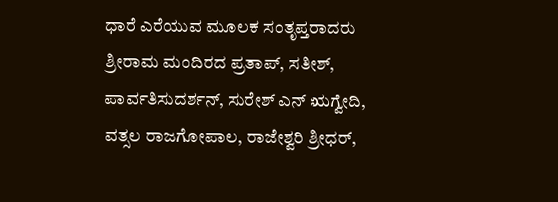ಧಾರೆ ಎರೆಯುವ ಮೂಲಕ ಸಂತೃಪ್ತರಾದರು
ಶ್ರೀರಾಮ ಮಂದಿರದ ಪ್ರತಾಪ್, ಸತೀಶ್, ಪಾರ್ವತಿಸುದರ್ಶನ್, ಸುರೇಶ್ ಎನ್ ಋಗ್ವೇದಿ, ವತ್ಸಲ ರಾಜಗೋಪಾಲ, ರಾಜೇಶ್ವರಿ ಶ್ರೀಧರ್,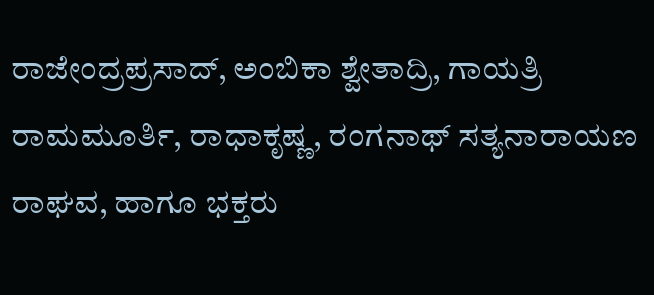ರಾಜೇಂದ್ರಪ್ರಸಾದ್, ಅಂಬಿಕಾ ಶ್ವೇತಾದ್ರಿ, ಗಾಯತ್ರಿ ರಾಮಮೂರ್ತಿ, ರಾಧಾಕೃಷ್ಣ, ರಂಗನಾಥ್ ಸತ್ಯನಾರಾಯಣ ರಾಘವ, ಹಾಗೂ ಭಕ್ತರು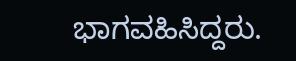ಭಾಗವಹಿಸಿದ್ದರು.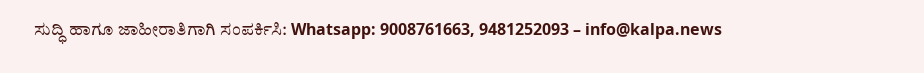ಸುದ್ಧಿ ಹಾಗೂ ಜಾಹೀರಾತಿಗಾಗಿ ಸಂಪರ್ಕಿಸಿ: Whatsapp: 9008761663, 9481252093 – info@kalpa.news